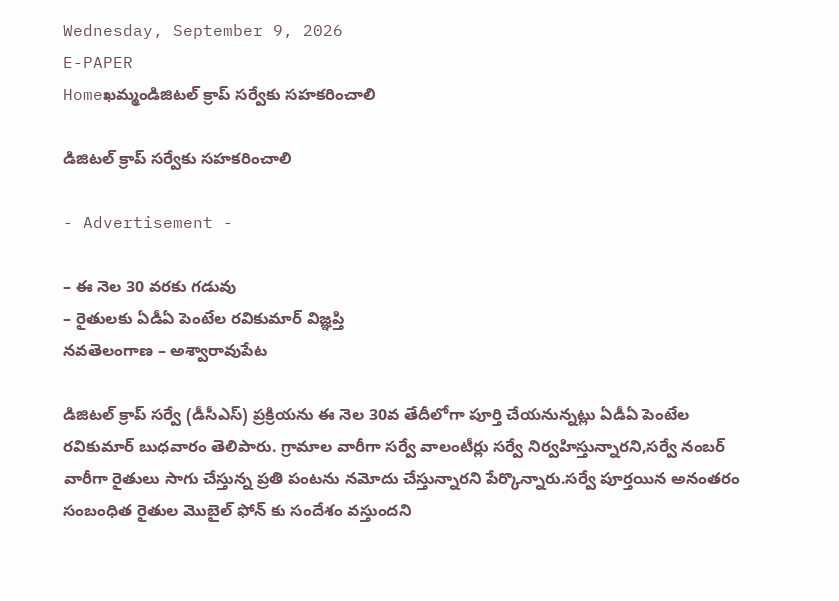Wednesday, September 9, 2026
E-PAPER
Homeఖమ్మండిజిటల్‌ క్రాప్‌ సర్వేకు సహకరించాలి

డిజిటల్‌ క్రాప్‌ సర్వేకు సహకరించాలి

- Advertisement -

– ఈ నెల 30 వరకు గడువు
– రైతులకు ఏడీఏ పెంటేల రవికుమార్‌ విజ్ఞప్తి
నవతెలంగాణ – అశ్వారావుపేట

డిజిటల్‌ క్రాప్‌ సర్వే (డీసీఎస్‌) ప్రక్రియను ఈ నెల 30వ తేదీలోగా పూర్తి చేయనున్నట్లు ఏడీఏ పెంటేల రవికుమార్‌ బుధవారం తెలిపారు. గ్రామాల వారీగా సర్వే వాలంటీర్లు సర్వే నిర్వహిస్తున్నారని,సర్వే నంబర్‌ వారీగా రైతులు సాగు చేస్తున్న ప్రతి పంటను నమోదు చేస్తున్నారని పేర్కొన్నారు.సర్వే పూర్తయిన అనంతరం సంబంధిత రైతుల మొబైల్‌ ఫోన్‌ కు సందేశం వస్తుందని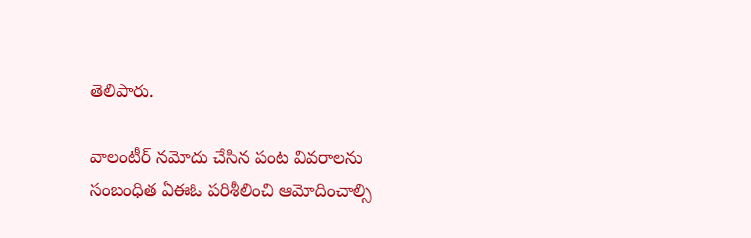తెలిపారు.

వాలంటీర్‌ నమోదు చేసిన పంట వివరాలను సంబంధిత ఏఈఓ పరిశీలించి ఆమోదించాల్సి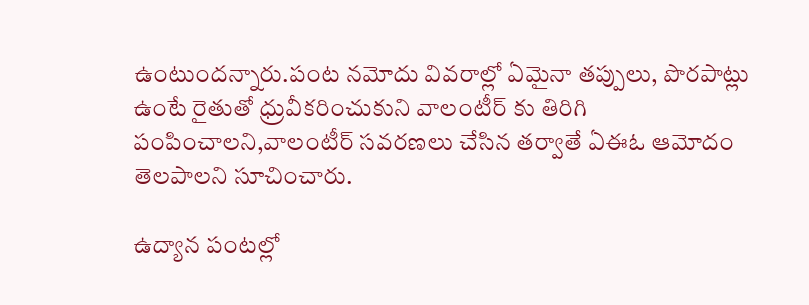ఉంటుందన్నారు.పంట నమోదు వివరాల్లో ఏమైనా తప్పులు, పొరపాట్లు ఉంటే రైతుతో ధ్రువీకరించుకుని వాలంటీర్‌ కు తిరిగి పంపించాలని,వాలంటీర్‌ సవరణలు చేసిన తర్వాతే ఏఈఓ ఆమోదం తెలపాలని సూచించారు.

ఉద్యాన పంటల్లో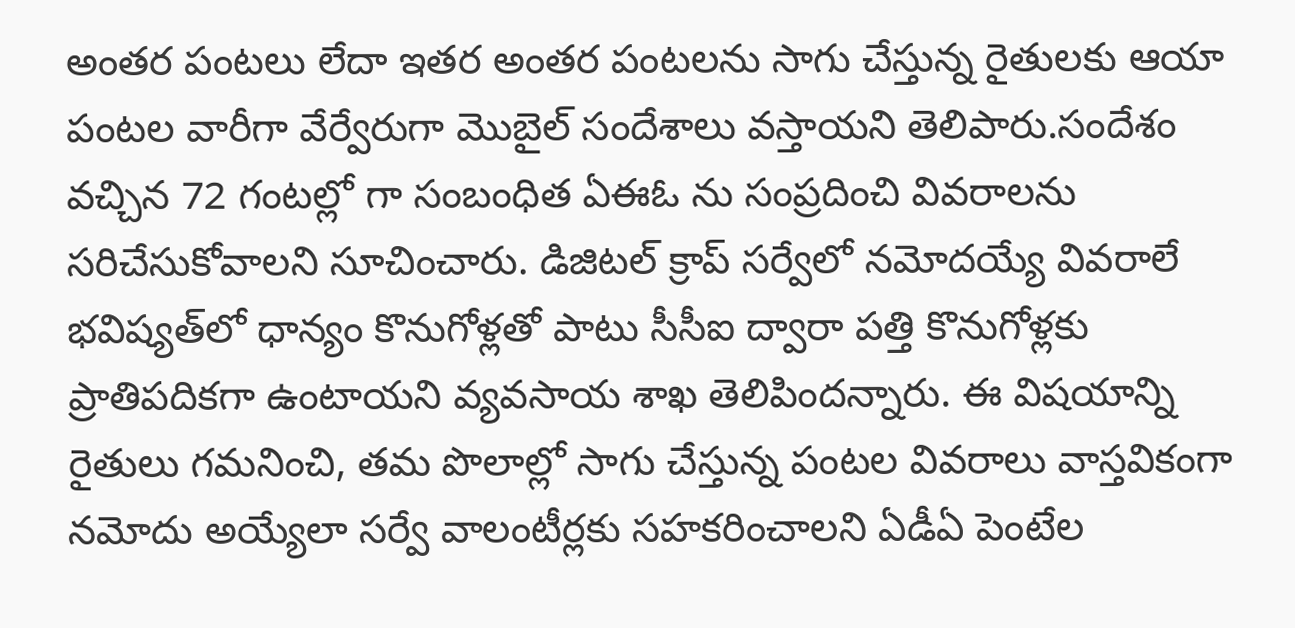అంతర పంటలు లేదా ఇతర అంతర పంటలను సాగు చేస్తున్న రైతులకు ఆయా పంటల వారీగా వేర్వేరుగా మొబైల్‌ సందేశాలు వస్తాయని తెలిపారు.సందేశం వచ్చిన 72 గంటల్లో గా సంబంధిత ఏఈఓ ను సంప్రదించి వివరాలను సరిచేసుకోవాలని సూచించారు. డిజిటల్‌ క్రాప్‌ సర్వేలో నమోదయ్యే వివరాలే భవిష్యత్‌లో ధాన్యం కొనుగోళ్లతో పాటు సీసీఐ ద్వారా పత్తి కొనుగోళ్లకు ప్రాతిపదికగా ఉంటాయని వ్యవసాయ శాఖ తెలిపిందన్నారు. ఈ విషయాన్ని రైతులు గమనించి, తమ పొలాల్లో సాగు చేస్తున్న పంటల వివరాలు వాస్తవికంగా నమోదు అయ్యేలా సర్వే వాలంటీర్లకు సహకరించాలని ఏడీఏ పెంటేల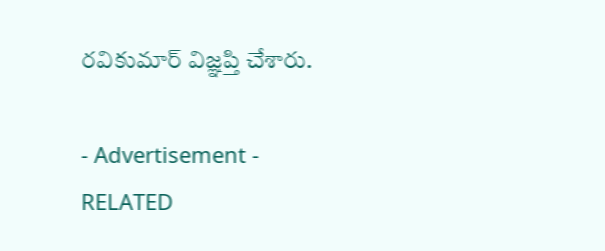రవికుమార్‌ విజ్ఞప్తి చేశారు.

- Advertisement -
RELATED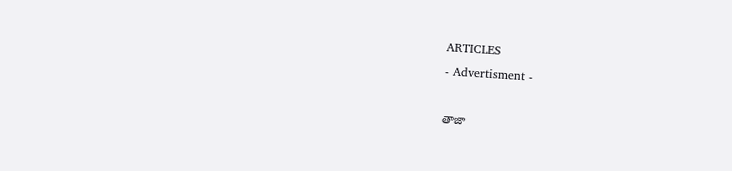ARTICLES
- Advertisment -

తాజా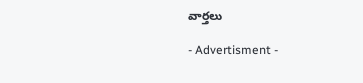వార్తలు

- Advertisment -